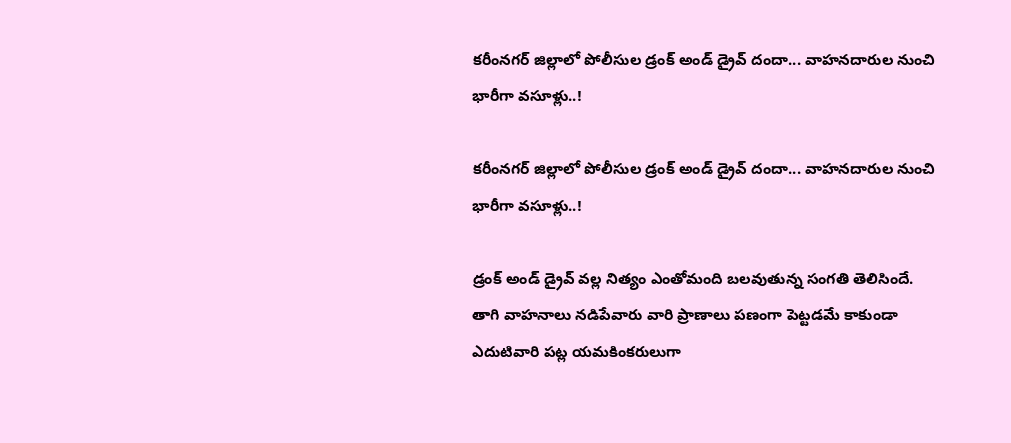కరీంనగర్ జిల్లాలో పోలీసుల డ్రంక్ అండ్ డ్రైవ్ దందా... వాహనదారుల నుంచి భారీగా వసూళ్లు..!

కరీంనగర్ జిల్లాలో పోలీసుల డ్రంక్ అండ్ డ్రైవ్ దందా... వాహనదారుల నుంచి భారీగా వసూళ్లు..!

డ్రంక్ అండ్ డ్రైవ్ వల్ల నిత్యం ఎంతోమంది బలవుతున్న సంగతి తెలిసిందే. తాగి వాహనాలు నడిపేవారు వారి ప్రాణాలు పణంగా పెట్టడమే కాకుండా ఎదుటివారి పట్ల యమకింకరులుగా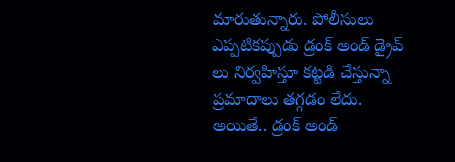మారుతున్నారు. పోలీసులు ఎప్పటికప్పుడు డ్రంక్ అండ్ డ్రైవ్ లు నిర్వహిస్తూ కట్టడి చేస్తున్నా ప్రమాదాలు తగ్గడం లేదు. అయితే.. డ్రంక్ అండ్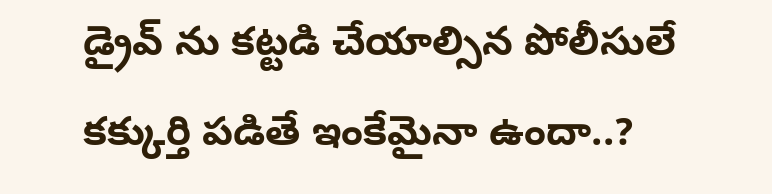డ్రైవ్ ను కట్టడి చేయాల్సిన పోలీసులే కక్కుర్తి పడితే ఇంకేమైనా ఉందా..?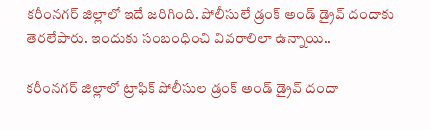కరీంనగర్ జిల్లాలో ఇదే జరిగింది. పోలీసులే డ్రంక్ అండ్ డ్రైవ్ దందాకు తెరలేపారు. ఇందుకు సంబంధించి వివరాలిలా ఉన్నాయి..

కరీంనగర్ జిల్లాలో ట్రాఫిక్ పోలీసుల డ్రంక్ అండ్ డ్రైవ్ దందా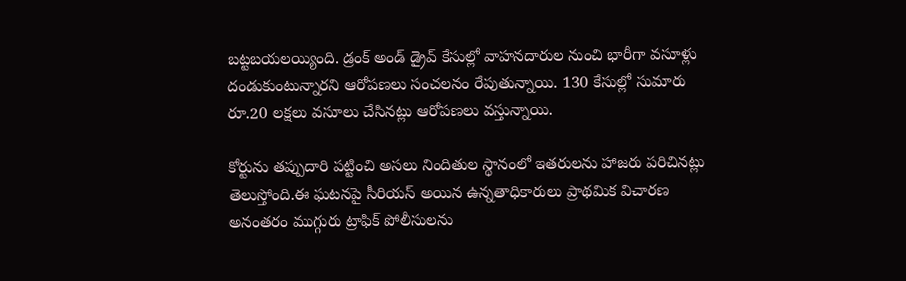బట్టబయలయ్యింది. డ్రంక్ అండ్ డ్రైవ్ కేసుల్లో వాహనదారుల నుంచి భారీగా వసూళ్లు దండుకుంటున్నారని ఆరోపణలు సంచలనం రేపుతున్నాయి. 130 కేసుల్లో సుమారు రూ.20 లక్షలు వసూలు చేసినట్లు ఆరోపణలు వస్తున్నాయి.

కోర్టును తప్పుదారి పట్టించి అసలు నిందితుల స్థానంలో ఇతరులను హాజరు పరిచినట్లు తెలుస్తోంది.ఈ ఘటనపై సీరియస్ అయిన ఉన్నతాధికారులు ప్రాథమిక విచారణ అనంతరం ముగ్గురు ట్రాఫిక్ పోలీసులను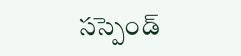సస్పెండ్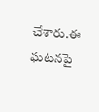చేశారు.ఈ ఘటనపై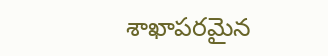శాఖాపరమైన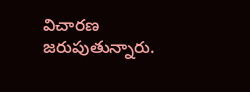విచారణ జరుపుతున్నారు.